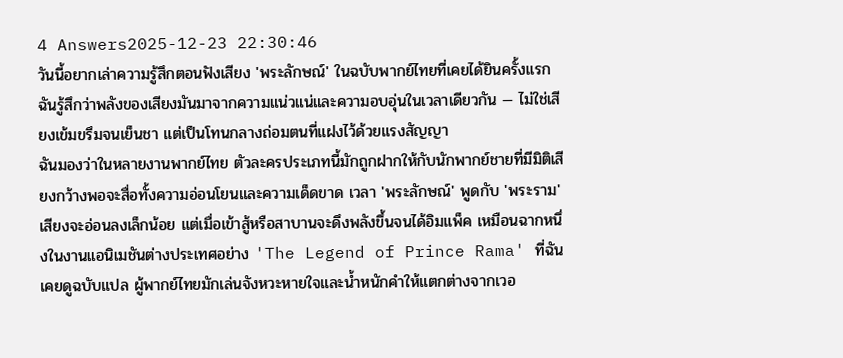4 Answers2025-12-23 22:30:46
วันนี้อยากเล่าความรู้สึกตอนฟังเสียง 'พระลักษณ์' ในฉบับพากย์ไทยที่เคยได้ยินครั้งแรก ฉันรู้สึกว่าพลังของเสียงมันมาจากความแน่วแน่และความอบอุ่นในเวลาเดียวกัน — ไม่ใช่เสียงเข้มขรึมจนเย็นชา แต่เป็นโทนกลางถ่อมตนที่แฝงไว้ด้วยแรงสัญญา
ฉันมองว่าในหลายงานพากย์ไทย ตัวละครประเภทนี้มักถูกฝากให้กับนักพากย์ชายที่มีมิติเสียงกว้างพอจะสื่อทั้งความอ่อนโยนและความเด็ดขาด เวลา 'พระลักษณ์' พูดกับ 'พระราม' เสียงจะอ่อนลงเล็กน้อย แต่เมื่อเข้าสู้หรือสาบานจะดึงพลังขึ้นจนได้อิมแพ็ค เหมือนฉากหนึ่งในงานแอนิเมชันต่างประเทศอย่าง 'The Legend of Prince Rama' ที่ฉันเคยดูฉบับแปล ผู้พากย์ไทยมักเล่นจังหวะหายใจและน้ำหนักคำให้แตกต่างจากเวอ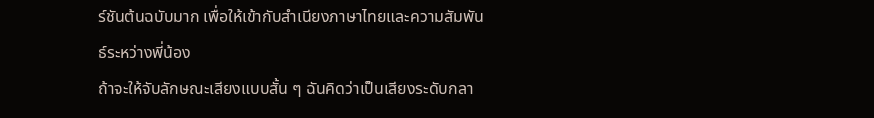ร์ชันต้นฉบับมาก เพื่อให้เข้ากับสำเนียงภาษาไทยและความสัมพันธ์ระหว่างพี่น้อง
ถ้าจะให้จับลักษณะเสียงแบบสั้น ๆ ฉันคิดว่าเป็นเสียงระดับกลา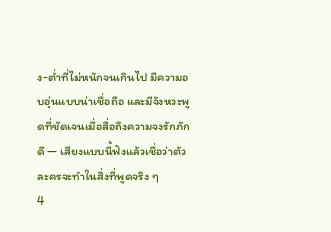ง-ต่ำที่ไม่หนักจนเกินไป มีความอบอุ่นแบบน่าเชื่อถือ และมีจังหวะพูดที่ชัดเจนเมื่อสื่อถึงความจงรักภักดี — เสียงแบบนี้ฟังแล้วเชื่อว่าตัวละครจะทำในสิ่งที่พูดจริง ๆ
4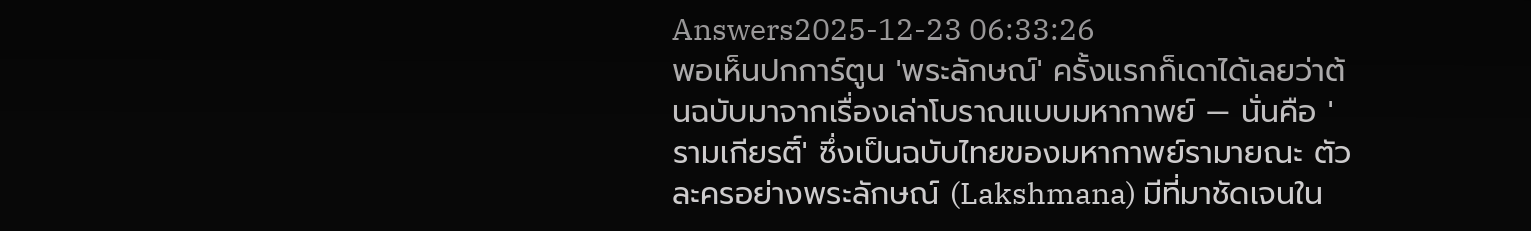Answers2025-12-23 06:33:26
พอเห็นปกการ์ตูน 'พระลักษณ์' ครั้งแรกก็เดาได้เลยว่าต้นฉบับมาจากเรื่องเล่าโบราณแบบมหากาพย์ — นั่นคือ 'รามเกียรติ์' ซึ่งเป็นฉบับไทยของมหากาพย์รามายณะ ตัวละครอย่างพระลักษณ์ (Lakshmana) มีที่มาชัดเจนใน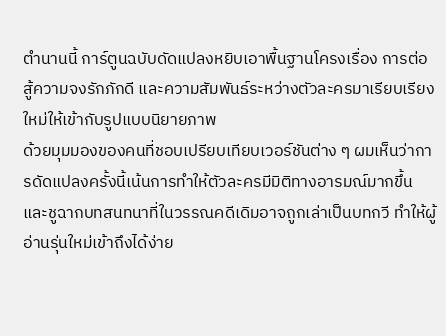ตำนานนี้ การ์ตูนฉบับดัดแปลงหยิบเอาพื้นฐานโครงเรื่อง การต่อสู้ความจงรักภักดี และความสัมพันธ์ระหว่างตัวละครมาเรียบเรียงใหม่ให้เข้ากับรูปแบบนิยายภาพ
ด้วยมุมมองของคนที่ชอบเปรียบเทียบเวอร์ชันต่าง ๆ ผมเห็นว่าการดัดแปลงครั้งนี้เน้นการทำให้ตัวละครมีมิติทางอารมณ์มากขึ้น และชูฉากบทสนทนาที่ในวรรณคดีเดิมอาจถูกเล่าเป็นบทกวี ทำให้ผู้อ่านรุ่นใหม่เข้าถึงได้ง่าย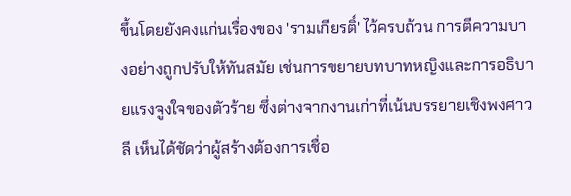ขึ้นโดยยังคงแก่นเรื่องของ 'รามเกียรติ์' ไว้ครบถ้วน การตีความบางอย่างถูกปรับให้ทันสมัย เช่นการขยายบทบาทหญิงและการอธิบายแรงจูงใจของตัวร้าย ซึ่งต่างจากงานเก่าที่เน้นบรรยายเชิงพงศาวลี เห็นได้ชัดว่าผู้สร้างต้องการเชื่อ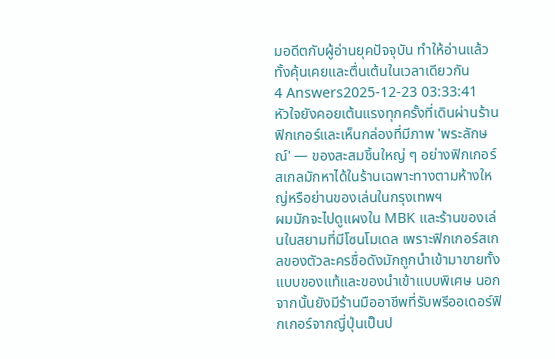มอดีตกับผู้อ่านยุคปัจจุบัน ทำให้อ่านแล้วทั้งคุ้นเคยและตื่นเต้นในเวลาเดียวกัน
4 Answers2025-12-23 03:33:41
หัวใจยังคอยเต้นแรงทุกครั้งที่เดินผ่านร้านฟิกเกอร์และเห็นกล่องที่มีภาพ 'พระลักษณ์' — ของสะสมชิ้นใหญ่ ๆ อย่างฟิกเกอร์สเกลมักหาได้ในร้านเฉพาะทางตามห้างใหญ่หรือย่านของเล่นในกรุงเทพฯ
ผมมักจะไปดูแผงใน MBK และร้านของเล่นในสยามที่มีโซนโมเดล เพราะฟิกเกอร์สเกลของตัวละครชื่อดังมักถูกนำเข้ามาขายทั้งแบบของแท้และของนำเข้าแบบพิเศษ นอกจากนั้นยังมีร้านมืออาชีพที่รับพรีออเดอร์ฟิกเกอร์จากญี่ปุ่นเป็นป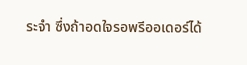ระจำ ซึ่งถ้าอดใจรอพรีออเดอร์ได้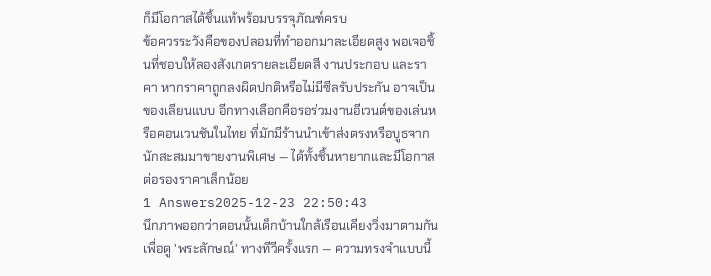ก็มีโอกาสได้ชิ้นแท้พร้อมบรรจุภัณฑ์ครบ
ข้อควรระวังคือของปลอมที่ทำออกมาละเอียดสูง พอเจอชิ้นที่ชอบให้ลองสังเกตรายละเอียดสี งานประกอบ และราคา หากราคาถูกลงผิดปกติหรือไม่มีซีลรับประกัน อาจเป็นของเลียนแบบ อีกทางเลือกคือรอร่วมงานอีเวนต์ของเล่นหรือคอนเวนชันในไทย ที่มักมีร้านนำเข้าส่งตรงหรือบูธจากนักสะสมมาขายงานพิเศษ — ได้ทั้งชิ้นหายากและมีโอกาสต่อรองราคาเล็กน้อย
1 Answers2025-12-23 22:50:43
นึกภาพออกว่าตอนนั้นเด็กบ้านใกล้เรือนเคียงวิ่งมาตามกันเพื่อดู 'พระลักษณ์' ทางทีวีครั้งแรก — ความทรงจำแบบนี้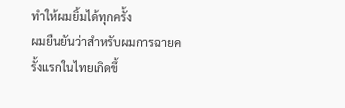ทำให้ผมยิ้มได้ทุกครั้ง
ผมยืนยันว่าสำหรับผมการฉายครั้งแรกในไทยเกิดขึ้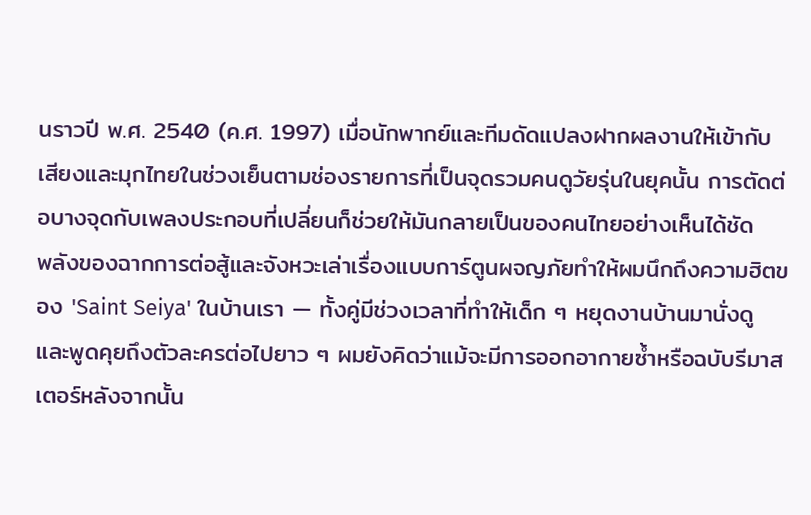นราวปี พ.ศ. 2540 (ค.ศ. 1997) เมื่อนักพากย์และทีมดัดแปลงฝากผลงานให้เข้ากับเสียงและมุกไทยในช่วงเย็นตามช่องรายการที่เป็นจุดรวมคนดูวัยรุ่นในยุคนั้น การตัดต่อบางจุดกับเพลงประกอบที่เปลี่ยนก็ช่วยให้มันกลายเป็นของคนไทยอย่างเห็นได้ชัด
พลังของฉากการต่อสู้และจังหวะเล่าเรื่องแบบการ์ตูนผจญภัยทำให้ผมนึกถึงความฮิตของ 'Saint Seiya' ในบ้านเรา — ทั้งคู่มีช่วงเวลาที่ทำให้เด็ก ๆ หยุดงานบ้านมานั่งดูและพูดคุยถึงตัวละครต่อไปยาว ๆ ผมยังคิดว่าแม้จะมีการออกอากายซ้ำหรือฉบับรีมาสเตอร์หลังจากนั้น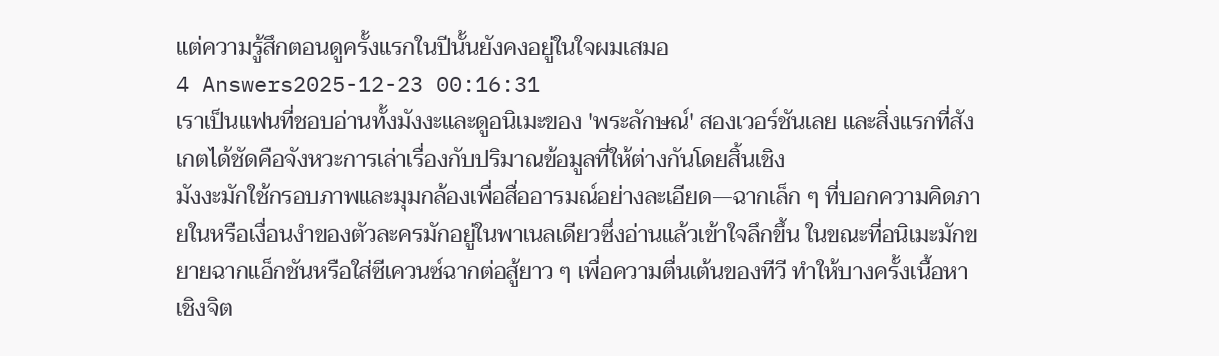แต่ความรู้สึกตอนดูครั้งแรกในปีนั้นยังคงอยู่ในใจผมเสมอ
4 Answers2025-12-23 00:16:31
เราเป็นแฟนที่ชอบอ่านทั้งมังงะและดูอนิเมะของ 'พระลักษณ์' สองเวอร์ชันเลย และสิ่งแรกที่สังเกตได้ชัดคือจังหวะการเล่าเรื่องกับปริมาณข้อมูลที่ให้ต่างกันโดยสิ้นเชิง
มังงะมักใช้กรอบภาพและมุมกล้องเพื่อสื่ออารมณ์อย่างละเอียด—ฉากเล็ก ๆ ที่บอกความคิดภายในหรือเงื่อนงำของตัวละครมักอยู่ในพาเนลเดียวซึ่งอ่านแล้วเข้าใจลึกขึ้น ในขณะที่อนิเมะมักขยายฉากแอ็กชันหรือใส่ซีเควนซ์ฉากต่อสู้ยาว ๆ เพื่อความตื่นเต้นของทีวี ทำให้บางครั้งเนื้อหาเชิงจิต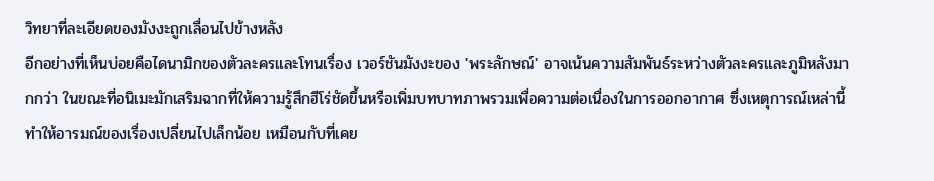วิทยาที่ละเอียดของมังงะถูกเลื่อนไปข้างหลัง
อีกอย่างที่เห็นบ่อยคือไดนามิกของตัวละครและโทนเรื่อง เวอร์ชันมังงะของ 'พระลักษณ์' อาจเน้นความสัมพันธ์ระหว่างตัวละครและภูมิหลังมากกว่า ในขณะที่อนิเมะมักเสริมฉากที่ให้ความรู้สึกฮีโร่ชัดขึ้นหรือเพิ่มบทบาทภาพรวมเพื่อความต่อเนื่องในการออกอากาศ ซึ่งเหตุการณ์เหล่านี้ทำให้อารมณ์ของเรื่องเปลี่ยนไปเล็กน้อย เหมือนกับที่เคย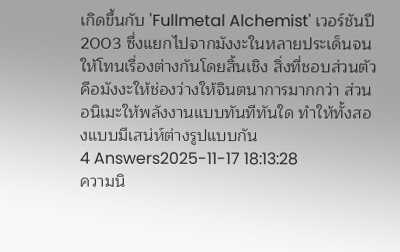เกิดขึ้นกับ 'Fullmetal Alchemist' เวอร์ชันปี 2003 ซึ่งแยกไปจากมังงะในหลายประเด็นจนให้โทนเรื่องต่างกันโดยสิ้นเชิง สิ่งที่ชอบส่วนตัวคือมังงะให้ช่องว่างให้จินตนาการมากกว่า ส่วนอนิเมะให้พลังงานแบบทันทีทันใด ทำให้ทั้งสองแบบมีเสน่ห์ต่างรูปแบบกัน
4 Answers2025-11-17 18:13:28
ความนิ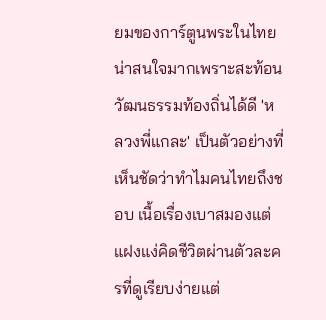ยมของการ์ตูนพระในไทยน่าสนใจมากเพราะสะท้อนวัฒนธรรมท้องถิ่นได้ดี 'หลวงพี่แกละ' เป็นตัวอย่างที่เห็นชัดว่าทำไมคนไทยถึงชอบ เนื้อเรื่องเบาสมองแต่แฝงแง่คิดชีวิตผ่านตัวละครที่ดูเรียบง่ายแต่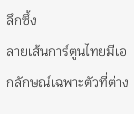ลึกซึ้ง
ลายเส้นการ์ตูนไทยมีเอกลักษณ์เฉพาะตัวที่ต่าง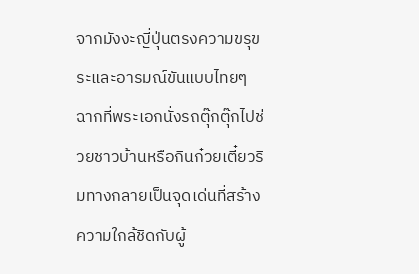จากมังงะญี่ปุ่นตรงความขรุขระและอารมณ์ขันแบบไทยๆ ฉากที่พระเอกนั่งรถตุ๊กตุ๊กไปช่วยชาวบ้านหรือกินก๋วยเตี๋ยวริมทางกลายเป็นจุดเด่นที่สร้างความใกล้ชิดกับผู้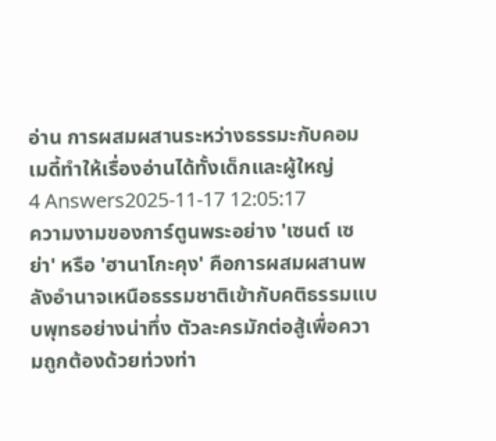อ่าน การผสมผสานระหว่างธรรมะกับคอมเมดี้ทำให้เรื่องอ่านได้ทั้งเด็กและผู้ใหญ่
4 Answers2025-11-17 12:05:17
ความงามของการ์ตูนพระอย่าง 'เซนต์ เซย่า' หรือ 'ฮานาโกะคุง' คือการผสมผสานพลังอำนาจเหนือธรรมชาติเข้ากับคติธรรมแบบพุทธอย่างน่าทึ่ง ตัวละครมักต่อสู้เพื่อความถูกต้องด้วยท่วงท่า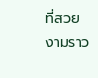ที่สวยงามราว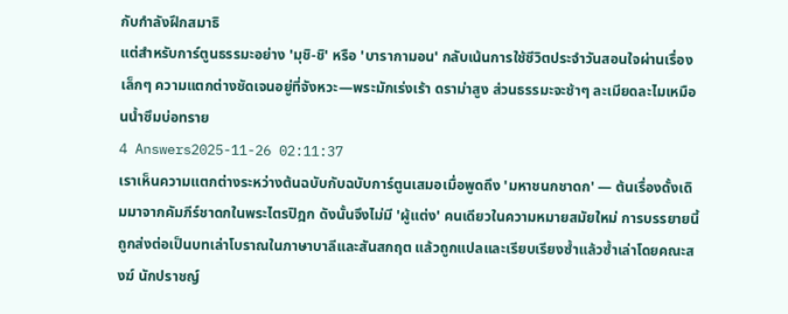กับกำลังฝึกสมาธิ
แต่สำหรับการ์ตูนธรรมะอย่าง 'มุชิ-ชิ' หรือ 'บารากามอน' กลับเน้นการใช้ชีวิตประจำวันสอนใจผ่านเรื่องเล็กๆ ความแตกต่างชัดเจนอยู่ที่จังหวะ—พระมักเร่งเร้า ดราม่าสูง ส่วนธรรมะจะช้าๆ ละเมียดละไมเหมือนน้ำซึมบ่อทราย
4 Answers2025-11-26 02:11:37
เราเห็นความแตกต่างระหว่างต้นฉบับกับฉบับการ์ตูนเสมอเมื่อพูดถึง 'มหาชนกชาดก' — ต้นเรื่องดั้งเดิมมาจากคัมภีร์ชาดกในพระไตรปิฎก ดังนั้นจึงไม่มี 'ผู้แต่ง' คนเดียวในความหมายสมัยใหม่ การบรรยายนี้ถูกส่งต่อเป็นบทเล่าโบราณในภาษาบาลีและสันสกฤต แล้วถูกแปลและเรียบเรียงซ้ำแล้วซ้ำเล่าโดยคณะสงฆ์ นักปราชญ์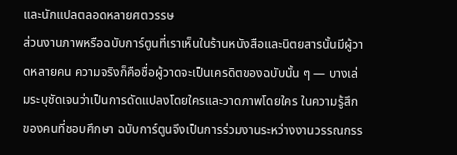และนักแปลตลอดหลายศตวรรษ
ส่วนงานภาพหรือฉบับการ์ตูนที่เราเห็นในร้านหนังสือและนิตยสารนั้นมีผู้วาดหลายคน ความจริงก็คือชื่อผู้วาดจะเป็นเครดิตของฉบับนั้น ๆ — บางเล่มระบุชัดเจนว่าเป็นการดัดแปลงโดยใครและวาดภาพโดยใคร ในความรู้สึกของคนที่ชอบศึกษา ฉบับการ์ตูนจึงเป็นการร่วมงานระหว่างงานวรรณกรร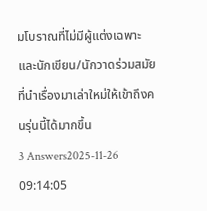มโบราณที่ไม่มีผู้แต่งเฉพาะ และนักเขียน/นักวาดร่วมสมัยที่นำเรื่องมาเล่าใหม่ให้เข้าถึงคนรุ่นนี้ได้มากขึ้น
3 Answers2025-11-26 09:14:05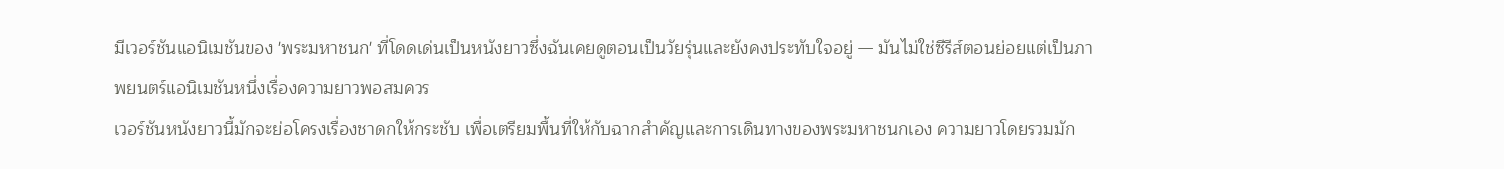มีเวอร์ชันแอนิเมชันของ 'พระมหาชนก' ที่โดดเด่นเป็นหนังยาวซึ่งฉันเคยดูตอนเป็นวัยรุ่นและยังคงประทับใจอยู่ — มันไม่ใช่ซีรีส์ตอนย่อยแต่เป็นภาพยนตร์แอนิเมชันหนึ่งเรื่องความยาวพอสมควร
เวอร์ชันหนังยาวนี้มักจะย่อโครงเรื่องชาดกให้กระชับ เพื่อเตรียมพื้นที่ให้กับฉากสำคัญและการเดินทางของพระมหาชนกเอง ความยาวโดยรวมมัก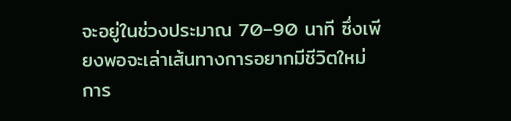จะอยู่ในช่วงประมาณ 70–90 นาที ซึ่งเพียงพอจะเล่าเส้นทางการอยากมีชีวิตใหม่ การ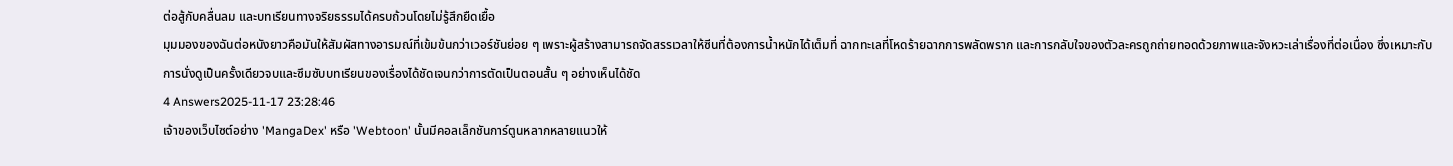ต่อสู้กับคลื่นลม และบทเรียนทางจริยธรรมได้ครบถ้วนโดยไม่รู้สึกยืดเยื้อ
มุมมองของฉันต่อหนังยาวคือมันให้สัมผัสทางอารมณ์ที่เข้มข้นกว่าเวอร์ชันย่อย ๆ เพราะผู้สร้างสามารถจัดสรรเวลาให้ซีนที่ต้องการน้ำหนักได้เต็มที่ ฉากทะเลที่โหดร้ายฉากการพลัดพราก และการกลับใจของตัวละครถูกถ่ายทอดด้วยภาพและจังหวะเล่าเรื่องที่ต่อเนื่อง ซึ่งเหมาะกับการนั่งดูเป็นครั้งเดียวจบและซึมซับบทเรียนของเรื่องได้ชัดเจนกว่าการตัดเป็นตอนสั้น ๆ อย่างเห็นได้ชัด
4 Answers2025-11-17 23:28:46
เจ้าของเว็บไซต์อย่าง 'MangaDex' หรือ 'Webtoon' นั้นมีคอลเล็กชันการ์ตูนหลากหลายแนวให้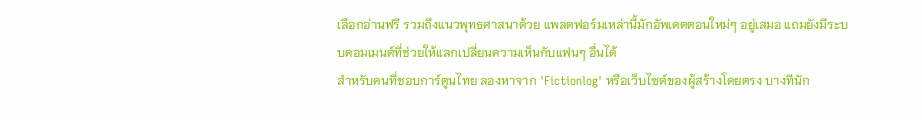เลือกอ่านฟรี รวมถึงแนวพุทธศาสนาด้วย แพลตฟอร์มเหล่านี้มักอัพเดตตอนใหม่ๆ อยู่เสมอ แถมยังมีระบบคอมเมนต์ที่ช่วยให้แลกเปลี่ยนความเห็นกับแฟนๆ อื่นได้
สำหรับคนที่ชอบการ์ตูนไทย ลองหาจาก 'Fictionlog' หรือเว็บไซต์ของผู้สร้างโดยตรง บางทีนัก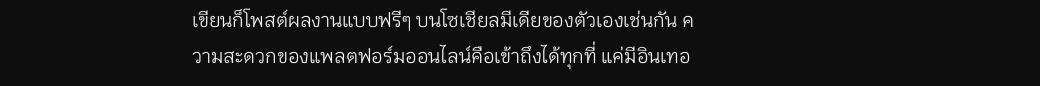เขียนก็โพสต์ผลงานแบบฟรีๆ บนโซเชียลมีเดียของตัวเองเช่นกัน ความสะดวกของแพลตฟอร์มออนไลน์คือเข้าถึงได้ทุกที่ แค่มีอินเทอ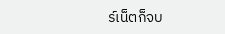ร์เน็ตก็จบ